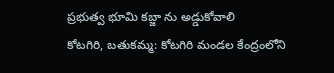ప్రభుత్వ భూమి కబ్జా ను అడ్డుకోవాలి
కోటగిరి, బతుకమ్మ: కోటగిరి మండల కేంద్రంలోని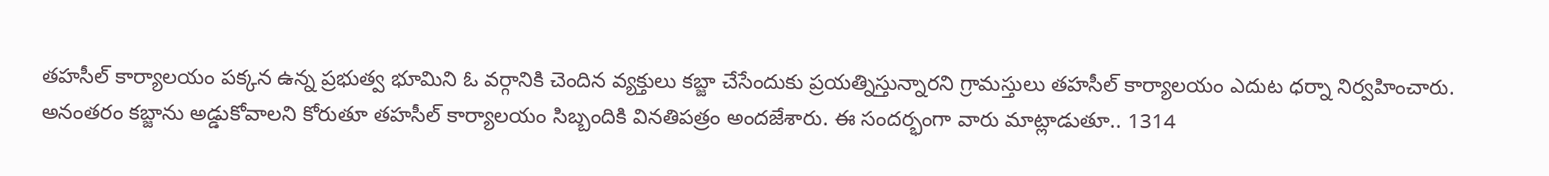తహసీల్ కార్యాలయం పక్కన ఉన్న ప్రభుత్వ భూమిని ఓ వర్గానికి చెందిన వ్యక్తులు కబ్జా చేసేందుకు ప్రయత్నిస్తున్నారని గ్రామస్తులు తహసీల్ కార్యాలయం ఎదుట ధర్నా నిర్వహించారు. అనంతరం కబ్జాను అడ్డుకోవాలని కోరుతూ తహసీల్ కార్యాలయం సిబ్బందికి వినతిపత్రం అందజేశారు. ఈ సందర్భంగా వారు మాట్లాడుతూ.. 1314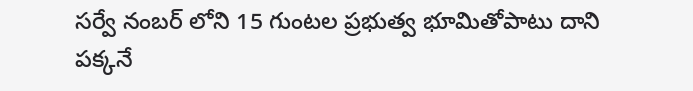సర్వే నంబర్ లోని 15 గుంటల ప్రభుత్వ భూమితోపాటు దాని పక్కనే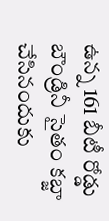ఉన్న 161 బీటీ రోడ్డు బౌండ్రినీ సైతం కబ్జా చేసినందుకు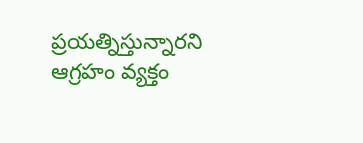ప్రయత్నిస్తున్నారని ఆగ్రహం వ్యక్తం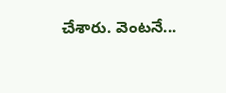చేశారు. వెంటనే...